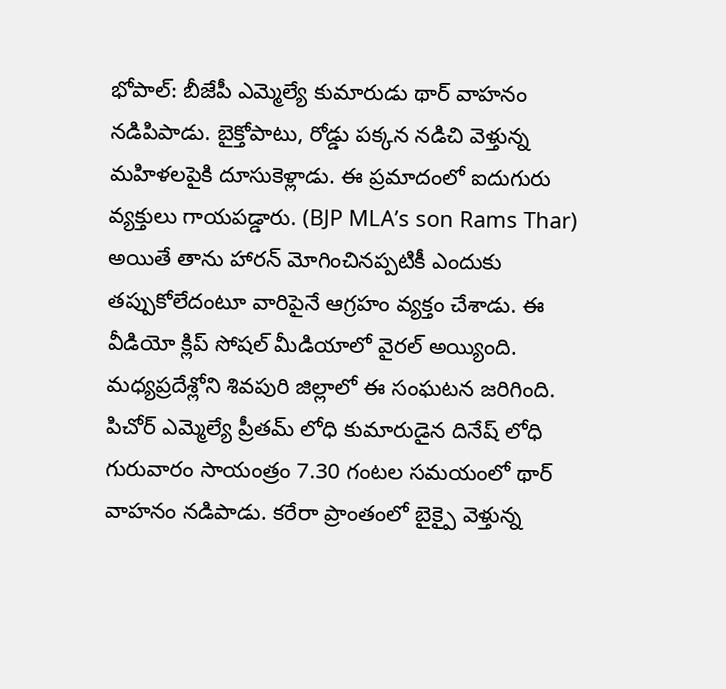భోపాల్: బీజేపీ ఎమ్మెల్యే కుమారుడు థార్ వాహనం నడిపిపాడు. బైక్తోపాటు, రోడ్డు పక్కన నడిచి వెళ్తున్న మహిళలపైకి దూసుకెళ్లాడు. ఈ ప్రమాదంలో ఐదుగురు వ్యక్తులు గాయపడ్డారు. (BJP MLA’s son Rams Thar) అయితే తాను హారన్ మోగించినప్పటికీ ఎందుకు తప్పుకోలేదంటూ వారిపైనే ఆగ్రహం వ్యక్తం చేశాడు. ఈ వీడియో క్లిప్ సోషల్ మీడియాలో వైరల్ అయ్యింది. మధ్యప్రదేశ్లోని శివపురి జిల్లాలో ఈ సంఘటన జరిగింది.
పిచోర్ ఎమ్మెల్యే ప్రీతమ్ లోధి కుమారుడైన దినేష్ లోధి గురువారం సాయంత్రం 7.30 గంటల సమయంలో థార్ వాహనం నడిపాడు. కరేరా ప్రాంతంలో బైక్పై వెళ్తున్న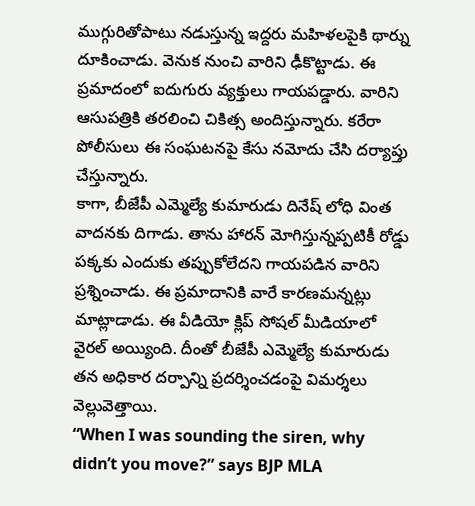ముగ్గురితోపాటు నడుస్తున్న ఇద్దరు మహిళలపైకి థార్ను దూకించాడు. వెనుక నుంచి వారిని ఢీకొట్టాడు. ఈ ప్రమాదంలో ఐదుగురు వ్యక్తులు గాయపడ్డారు. వారిని ఆసుపత్రికి తరలించి చికిత్స అందిస్తున్నారు. కరేరా పోలీసులు ఈ సంఘటనపై కేసు నమోదు చేసి దర్యాప్తు చేస్తున్నారు.
కాగా, బీజేపీ ఎమ్మెల్యే కుమారుడు దినేష్ లోధి వింత వాదనకు దిగాడు. తాను హారన్ మోగిస్తున్నప్పటికీ రోడ్డు పక్కకు ఎందుకు తప్పుకోలేదని గాయపడిన వారిని ప్రశ్నించాడు. ఈ ప్రమాదానికి వారే కారణమన్నట్లు మాట్లాడాడు. ఈ వీడియో క్లిప్ సోషల్ మీడియాలో వైరల్ అయ్యింది. దీంతో బీజేపీ ఎమ్మెల్యే కుమారుడు తన అధికార దర్పాన్ని ప్రదర్శించడంపై విమర్శలు వెల్లువెత్తాయి.
“When I was sounding the siren, why didn’t you move?” says BJP MLA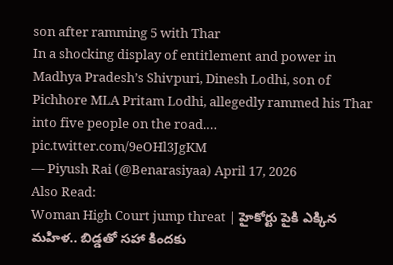son after ramming 5 with Thar
In a shocking display of entitlement and power in Madhya Pradesh’s Shivpuri, Dinesh Lodhi, son of Pichhore MLA Pritam Lodhi, allegedly rammed his Thar into five people on the road.… pic.twitter.com/9eOHl3JgKM
— Piyush Rai (@Benarasiyaa) April 17, 2026
Also Read:
Woman High Court jump threat | హైకోర్టు పైకి ఎక్కిన మహిళ.. బిడ్డతో సహా కిందకు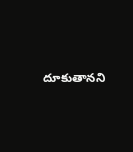దూకుతానని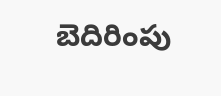బెదిరింపు